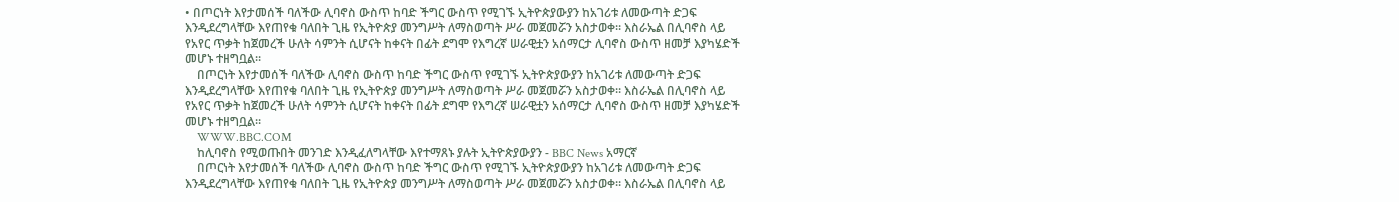• በጦርነት እየታመሰች ባለችው ሊባኖስ ውስጥ ከባድ ችግር ውስጥ የሚገኙ ኢትዮጵያውያን ከአገሪቱ ለመውጣት ድጋፍ እንዲደረግላቸው እየጠየቁ ባለበት ጊዜ የኢትዮጵያ መንግሥት ለማስወጣት ሥራ መጀመሯን አስታወቀ። እስራኤል በሊባኖስ ላይ የአየር ጥቃት ከጀመረች ሁለት ሳምንት ሲሆናት ከቀናት በፊት ደግሞ የእግረኛ ሠራዊቷን አሰማርታ ሊባኖስ ውስጥ ዘመቻ እያካሄድች መሆኑ ተዘግቧል።
    በጦርነት እየታመሰች ባለችው ሊባኖስ ውስጥ ከባድ ችግር ውስጥ የሚገኙ ኢትዮጵያውያን ከአገሪቱ ለመውጣት ድጋፍ እንዲደረግላቸው እየጠየቁ ባለበት ጊዜ የኢትዮጵያ መንግሥት ለማስወጣት ሥራ መጀመሯን አስታወቀ። እስራኤል በሊባኖስ ላይ የአየር ጥቃት ከጀመረች ሁለት ሳምንት ሲሆናት ከቀናት በፊት ደግሞ የእግረኛ ሠራዊቷን አሰማርታ ሊባኖስ ውስጥ ዘመቻ እያካሄድች መሆኑ ተዘግቧል።
    WWW.BBC.COM
    ከሊባኖስ የሚወጡበት መንገድ እንዲፈለግላቸው እየተማጸኑ ያሉት ኢትዮጵያውያን - BBC News አማርኛ
    በጦርነት እየታመሰች ባለችው ሊባኖስ ውስጥ ከባድ ችግር ውስጥ የሚገኙ ኢትዮጵያውያን ከአገሪቱ ለመውጣት ድጋፍ እንዲደረግላቸው እየጠየቁ ባለበት ጊዜ የኢትዮጵያ መንግሥት ለማስወጣት ሥራ መጀመሯን አስታወቀ። እስራኤል በሊባኖስ ላይ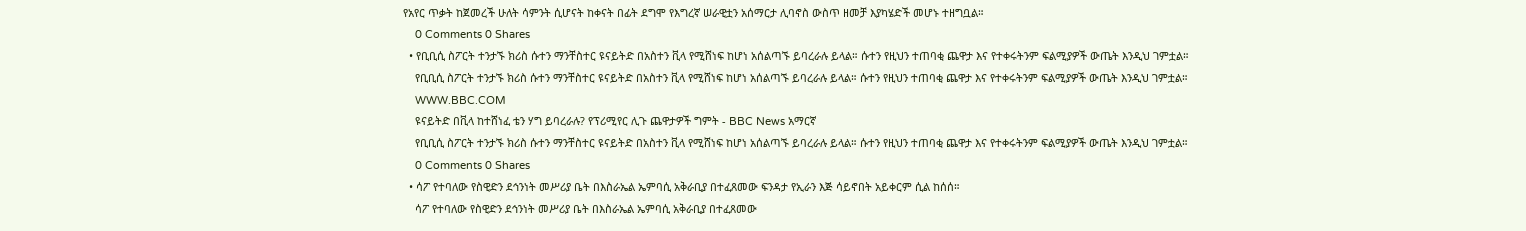የአየር ጥቃት ከጀመረች ሁለት ሳምንት ሲሆናት ከቀናት በፊት ደግሞ የእግረኛ ሠራዊቷን አሰማርታ ሊባኖስ ውስጥ ዘመቻ እያካሄድች መሆኑ ተዘግቧል።
    0 Comments 0 Shares
  • የቢቢሲ ስፖርት ተንታኙ ክሪስ ሱተን ማንቸስተር ዩናይትድ በአስተን ቪላ የሚሸነፍ ከሆነ አሰልጣኙ ይባረራሉ ይላል። ሱተን የዚህን ተጠባቂ ጨዋታ እና የተቀሩትንም ፍልሚያዎች ውጤት እንዲህ ገምቷል።
    የቢቢሲ ስፖርት ተንታኙ ክሪስ ሱተን ማንቸስተር ዩናይትድ በአስተን ቪላ የሚሸነፍ ከሆነ አሰልጣኙ ይባረራሉ ይላል። ሱተን የዚህን ተጠባቂ ጨዋታ እና የተቀሩትንም ፍልሚያዎች ውጤት እንዲህ ገምቷል።
    WWW.BBC.COM
    ዩናይትድ በቪላ ከተሸነፈ ቴን ሃግ ይባረራሉ? የፕሪሚየር ሊጉ ጨዋታዎች ግምት - BBC News አማርኛ
    የቢቢሲ ስፖርት ተንታኙ ክሪስ ሱተን ማንቸስተር ዩናይትድ በአስተን ቪላ የሚሸነፍ ከሆነ አሰልጣኙ ይባረራሉ ይላል። ሱተን የዚህን ተጠባቂ ጨዋታ እና የተቀሩትንም ፍልሚያዎች ውጤት እንዲህ ገምቷል።
    0 Comments 0 Shares
  • ሳፖ የተባለው የስዊድን ደኅንነት መሥሪያ ቤት በእስራኤል ኤምባሲ አቅራቢያ በተፈጸመው ፍንዳታ የኢራን እጅ ሳይኖበት አይቀርም ሲል ከሰሰ።
    ሳፖ የተባለው የስዊድን ደኅንነት መሥሪያ ቤት በእስራኤል ኤምባሲ አቅራቢያ በተፈጸመው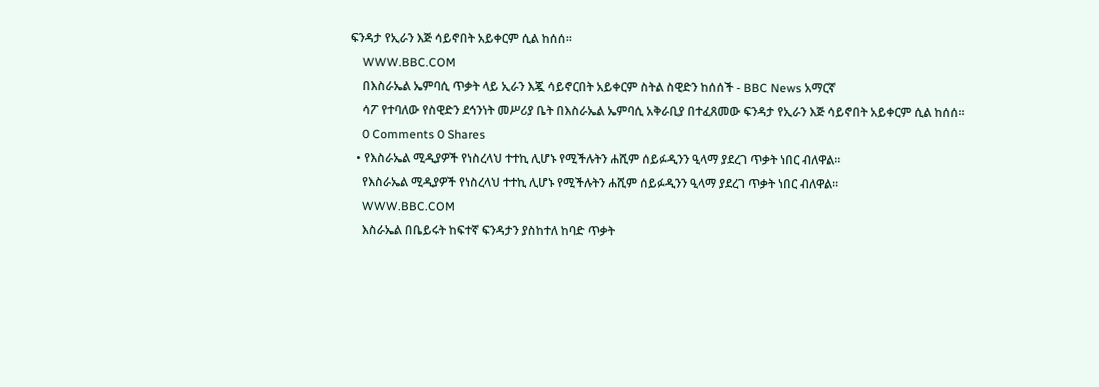ፍንዳታ የኢራን እጅ ሳይኖበት አይቀርም ሲል ከሰሰ።
    WWW.BBC.COM
    በእስራኤል ኤምባሲ ጥቃት ላይ ኢራን እጇ ሳይኖርበት አይቀርም ስትል ስዊድን ከሰሰች - BBC News አማርኛ
    ሳፖ የተባለው የስዊድን ደኅንነት መሥሪያ ቤት በእስራኤል ኤምባሲ አቅራቢያ በተፈጸመው ፍንዳታ የኢራን እጅ ሳይኖበት አይቀርም ሲል ከሰሰ።
    0 Comments 0 Shares
  • የእስራኤል ሚዲያዎች የነስረላህ ተተኪ ሊሆኑ የሚችሉትን ሐሺም ሰይፉዲንን ዒላማ ያደረገ ጥቃት ነበር ብለዋል።
    የእስራኤል ሚዲያዎች የነስረላህ ተተኪ ሊሆኑ የሚችሉትን ሐሺም ሰይፉዲንን ዒላማ ያደረገ ጥቃት ነበር ብለዋል።
    WWW.BBC.COM
    እስራኤል በቤይሩት ከፍተኛ ፍንዳታን ያስከተለ ከባድ ጥቃት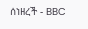ሰነዘረች - BBC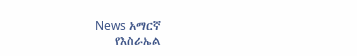News አማርኛ
    የእስራኤል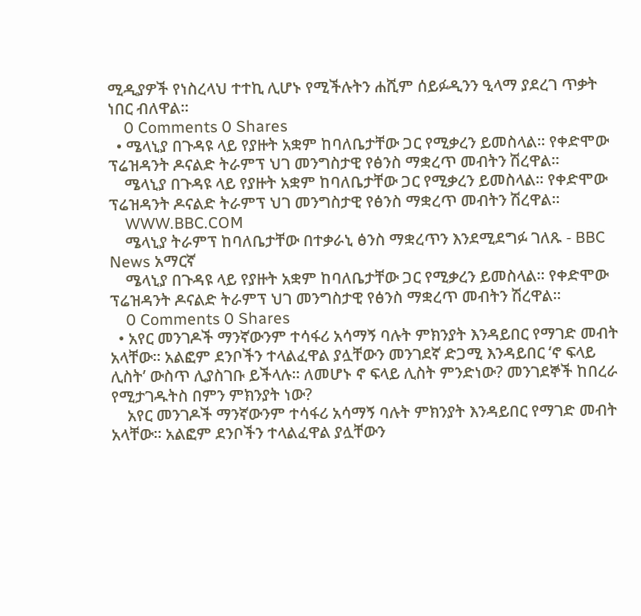ሚዲያዎች የነስረላህ ተተኪ ሊሆኑ የሚችሉትን ሐሺም ሰይፉዲንን ዒላማ ያደረገ ጥቃት ነበር ብለዋል።
    0 Comments 0 Shares
  • ሜላኒያ በጉዳዩ ላይ የያዙት አቋም ከባለቤታቸው ጋር የሚቃረን ይመስላል። የቀድሞው ፕሬዝዳንት ዶናልድ ትራምፕ ህገ መንግስታዊ የፅንስ ማቋረጥ መብትን ሽረዋል።
    ሜላኒያ በጉዳዩ ላይ የያዙት አቋም ከባለቤታቸው ጋር የሚቃረን ይመስላል። የቀድሞው ፕሬዝዳንት ዶናልድ ትራምፕ ህገ መንግስታዊ የፅንስ ማቋረጥ መብትን ሽረዋል።
    WWW.BBC.COM
    ሜላኒያ ትራምፕ ከባለቤታቸው በተቃራኒ ፅንስ ማቋረጥን እንደሚደግፉ ገለጹ - BBC News አማርኛ
    ሜላኒያ በጉዳዩ ላይ የያዙት አቋም ከባለቤታቸው ጋር የሚቃረን ይመስላል። የቀድሞው ፕሬዝዳንት ዶናልድ ትራምፕ ህገ መንግስታዊ የፅንስ ማቋረጥ መብትን ሽረዋል።
    0 Comments 0 Shares
  • አየር መንገዶች ማንኛውንም ተሳፋሪ አሳማኝ ባሉት ምክንያት እንዳይበር የማገድ መብት አላቸው። አልፎም ደንቦችን ተላልፈዋል ያሏቸውን መንገደኛ ድጋሚ እንዳይበር ‘ኖ ፍላይ ሊስት’ ውስጥ ሊያስገቡ ይችላሉ። ለመሆኑ ኖ ፍላይ ሊስት ምንድነው? መንገደኞች ከበረራ የሚታገዱትስ በምን ምክንያት ነው?
    አየር መንገዶች ማንኛውንም ተሳፋሪ አሳማኝ ባሉት ምክንያት እንዳይበር የማገድ መብት አላቸው። አልፎም ደንቦችን ተላልፈዋል ያሏቸውን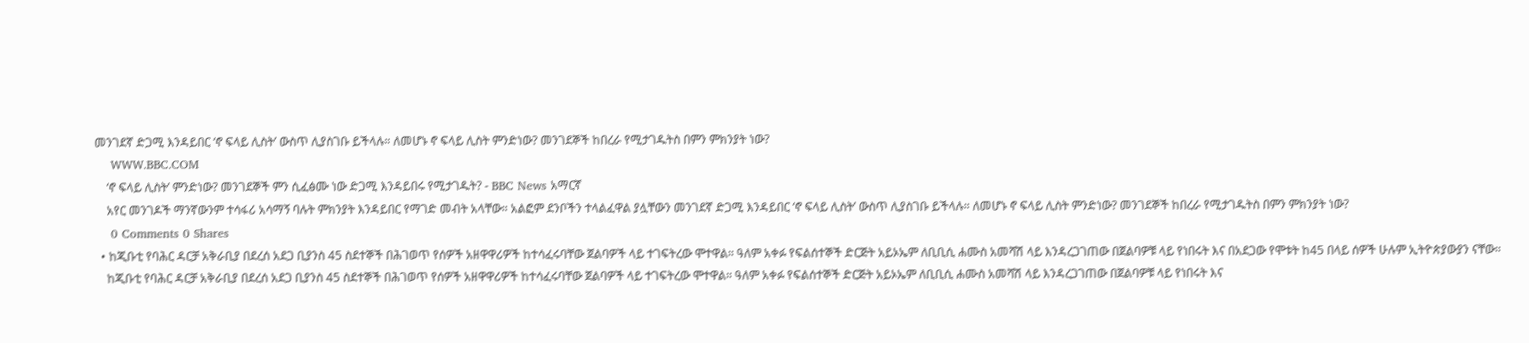መንገደኛ ድጋሚ እንዳይበር ‘ኖ ፍላይ ሊስት’ ውስጥ ሊያስገቡ ይችላሉ። ለመሆኑ ኖ ፍላይ ሊስት ምንድነው? መንገደኞች ከበረራ የሚታገዱትስ በምን ምክንያት ነው?
    WWW.BBC.COM
    ‘ኖ ፍላይ ሊስት’ ምንድነው? መንገደኞች ምን ሲፈፅሙ ነው ድጋሚ እንዳይበሩ የሚታገዱት? - BBC News አማርኛ
    አየር መንገዶች ማንኛውንም ተሳፋሪ አሳማኝ ባሉት ምክንያት እንዳይበር የማገድ መብት አላቸው። አልፎም ደንቦችን ተላልፈዋል ያሏቸውን መንገደኛ ድጋሚ እንዳይበር ‘ኖ ፍላይ ሊስት’ ውስጥ ሊያስገቡ ይችላሉ። ለመሆኑ ኖ ፍላይ ሊስት ምንድነው? መንገደኞች ከበረራ የሚታገዱትስ በምን ምክንያት ነው?
    0 Comments 0 Shares
  • ከጂቡቲ የባሕር ዳርቻ አቅራቢያ በደረሰ አደጋ ቢያንስ 45 ስደተኞች በሕገወጥ የሰዎች አዘዋዋሪዎች ከተሳፈሩባቸው ጀልባዎች ላይ ተገፍትረው ሞተዋል። ዓለም አቀፉ የፍልሰተኞች ድርጅት አይኦኤም ለቢቢሲ ሐሙስ አመሻሽ ላይ እንዳረጋገጠው በጀልባዎቹ ላይ የነበሩት እና በአደጋው የሞቱት ከ45 በላይ ሰዎች ሁሉም ኢትዮጵያውያን ናቸው።
    ከጂቡቲ የባሕር ዳርቻ አቅራቢያ በደረሰ አደጋ ቢያንስ 45 ስደተኞች በሕገወጥ የሰዎች አዘዋዋሪዎች ከተሳፈሩባቸው ጀልባዎች ላይ ተገፍትረው ሞተዋል። ዓለም አቀፉ የፍልሰተኞች ድርጅት አይኦኤም ለቢቢሲ ሐሙስ አመሻሽ ላይ እንዳረጋገጠው በጀልባዎቹ ላይ የነበሩት እና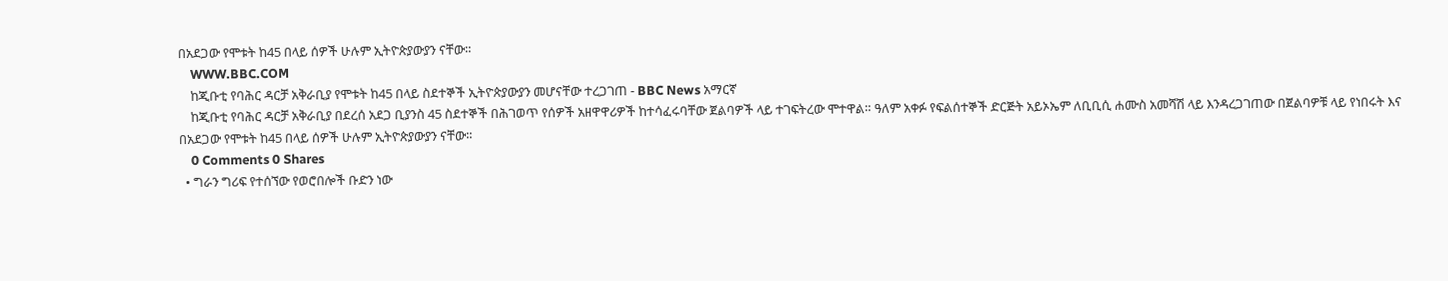በአደጋው የሞቱት ከ45 በላይ ሰዎች ሁሉም ኢትዮጵያውያን ናቸው።
    WWW.BBC.COM
    ከጂቡቲ የባሕር ዳርቻ አቅራቢያ የሞቱት ከ45 በላይ ስደተኞች ኢትዮጵያውያን መሆናቸው ተረጋገጠ - BBC News አማርኛ
    ከጂቡቲ የባሕር ዳርቻ አቅራቢያ በደረሰ አደጋ ቢያንስ 45 ስደተኞች በሕገወጥ የሰዎች አዘዋዋሪዎች ከተሳፈሩባቸው ጀልባዎች ላይ ተገፍትረው ሞተዋል። ዓለም አቀፉ የፍልሰተኞች ድርጅት አይኦኤም ለቢቢሲ ሐሙስ አመሻሽ ላይ እንዳረጋገጠው በጀልባዎቹ ላይ የነበሩት እና በአደጋው የሞቱት ከ45 በላይ ሰዎች ሁሉም ኢትዮጵያውያን ናቸው።
    0 Comments 0 Shares
  • ግራን ግሪፍ የተሰኘው የወሮበሎች ቡድን ነው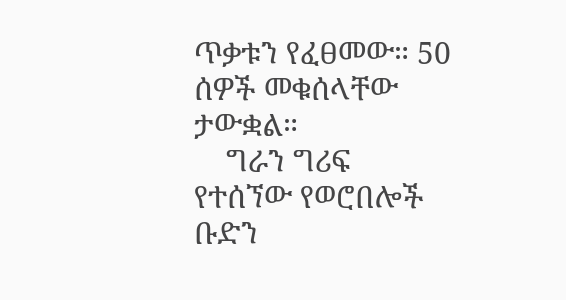ጥቃቱን የፈፀመው። 50 ሰዎች መቁሰላቸው ታውቋል።
    ግራን ግሪፍ የተሰኘው የወሮበሎች ቡድን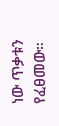ነው ጥቃቱን የፈፀመው።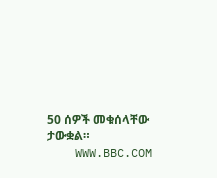50 ሰዎች መቁሰላቸው ታውቋል።
    WWW.BBC.COM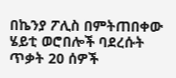በኬንያ ፖሊስ በምትጠበቀው ሄይቲ ወሮበሎች ባደረሱት ጥቃት 20 ሰዎች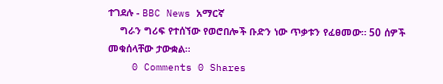ተገደሉ - BBC News አማርኛ
    ግራን ግሪፍ የተሰኘው የወሮበሎች ቡድን ነው ጥቃቱን የፈፀመው። 50 ሰዎች መቁሰላቸው ታውቋል።
    0 Comments 0 Shares